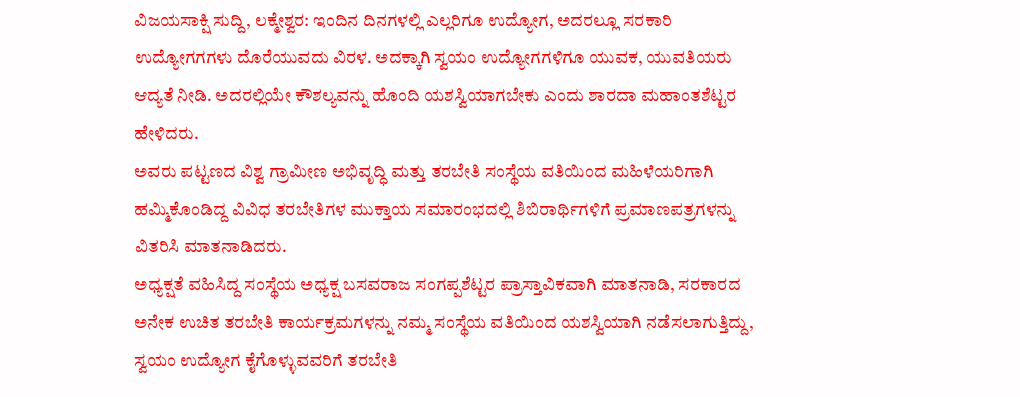ವಿಜಯಸಾಕ್ಷಿ ಸುದ್ದಿ, ಲಕ್ಮೇಶ್ವರ: ಇಂದಿನ ದಿನಗಳಲ್ಲಿ ಎಲ್ಲರಿಗೂ ಉದ್ಯೋಗ, ಅದರಲ್ಲೂ ಸರಕಾರಿ ಉದ್ಯೋಗಗಗಳು ದೊರೆಯುವದು ವಿರಳ. ಅದಕ್ಕಾಗಿ ಸ್ವಯಂ ಉದ್ಯೋಗಗಳಿಗೂ ಯುವಕ, ಯುವತಿಯರು ಆದ್ಯತೆ ನೀಡಿ. ಅದರಲ್ಲಿಯೇ ಕೌಶಲ್ಯವನ್ನು ಹೊಂದಿ ಯಶಸ್ವಿಯಾಗಬೇಕು ಎಂದು ಶಾರದಾ ಮಹಾಂತಶೆಟ್ಟರ ಹೇಳಿದರು.
ಅವರು ಪಟ್ಟಣದ ವಿಶ್ವ ಗ್ರಾಮೀಣ ಅಭಿವೃದ್ಧಿ ಮತ್ತು ತರಬೇತಿ ಸಂಸ್ಥೆಯ ವತಿಯಿಂದ ಮಹಿಳೆಯರಿಗಾಗಿ ಹಮ್ಮಿಕೊಂಡಿದ್ದ ವಿವಿಧ ತರಬೇತಿಗಳ ಮುಕ್ತಾಯ ಸಮಾರಂಭದಲ್ಲಿ ಶಿಬಿರಾರ್ಥಿಗಳಿಗೆ ಪ್ರಮಾಣಪತ್ರಗಳನ್ನು ವಿತರಿಸಿ ಮಾತನಾಡಿದರು.
ಅಧ್ಯಕ್ಷತೆ ವಹಿಸಿದ್ದ ಸಂಸ್ಥೆಯ ಅಧ್ಯಕ್ಷ ಬಸವರಾಜ ಸಂಗಪ್ಪಶೆಟ್ಟರ ಪ್ರಾಸ್ತಾವಿಕವಾಗಿ ಮಾತನಾಡಿ, ಸರಕಾರದ ಅನೇಕ ಉಚಿತ ತರಬೇತಿ ಕಾರ್ಯಕ್ರಮಗಳನ್ನು ನಮ್ಮ ಸಂಸ್ಥೆಯ ವತಿಯಿಂದ ಯಶಸ್ವಿಯಾಗಿ ನಡೆಸಲಾಗುತ್ತಿದ್ದು, ಸ್ವಯಂ ಉದ್ಯೋಗ ಕೈಗೊಳ್ಳುವವರಿಗೆ ತರಬೇತಿ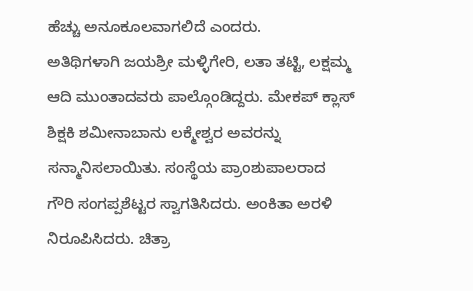ಹೆಚ್ಚು ಅನೂಕೂಲವಾಗಲಿದೆ ಎಂದರು.
ಅತಿಥಿಗಳಾಗಿ ಜಯಶ್ರೀ ಮಳ್ಳಿಗೇರಿ, ಲತಾ ತಟ್ಟಿ, ಲಕ್ಷಮ್ಮ ಆದಿ ಮುಂತಾದವರು ಪಾಲ್ಗೊಂಡಿದ್ದರು. ಮೇಕಪ್ ಕ್ಲಾಸ್ ಶಿಕ್ಷಕಿ ಶಮೀನಾಬಾನು ಲಕ್ಮೇಶ್ವರ ಅವರನ್ನು ಸನ್ಮಾನಿಸಲಾಯಿತು. ಸಂಸ್ಥೆಯ ಪ್ರಾಂಶುಪಾಲರಾದ ಗೌರಿ ಸಂಗಪ್ಪಶೆಟ್ಟರ ಸ್ವಾಗತಿಸಿದರು. ಅಂಕಿತಾ ಅರಳಿ ನಿರೂಪಿಸಿದರು. ಚಿತ್ರಾ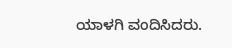ಯಾಳಗಿ ವಂದಿಸಿದರು.